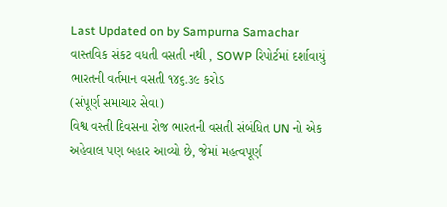Last Updated on by Sampurna Samachar
વાસ્તવિક સંકટ વધતી વસતી નથી , SOWP રિપોર્ટમાં દર્શાવાયું
ભારતની વર્તમાન વસતી ૧૪૬.૩૯ કરોડ
(સંપૂર્ણ સમાચાર સેવા)
વિશ્વ વસ્તી દિવસના રોજ ભારતની વસતી સંબંધિત UN નો એક અહેવાલ પણ બહાર આવ્યો છે, જેમાં મહત્વપૂર્ણ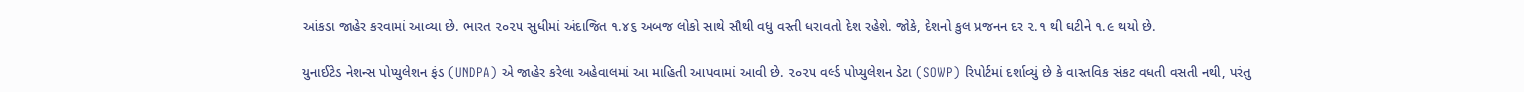આંકડા જાહેર કરવામાં આવ્યા છે. ભારત ૨૦૨૫ સુધીમાં અંદાજિત ૧.૪૬ અબજ લોકો સાથે સૌથી વધુ વસ્તી ધરાવતો દેશ રહેશે. જોકે, દેશનો કુલ પ્રજનન દર ૨.૧ થી ઘટીને ૧.૯ થયો છે.

યુનાઈટેડ નેશન્સ પોપ્યુલેશન ફંડ (UNDPA) એ જાહેર કરેલા અહેવાલમાં આ માહિતી આપવામાં આવી છે. ૨૦૨૫ વર્લ્ડ પોપ્યુલેશન ડેટા (SOWP) રિપોર્ટમાં દર્શાવ્યું છે કે વાસ્તવિક સંકટ વધતી વસતી નથી, પરંતુ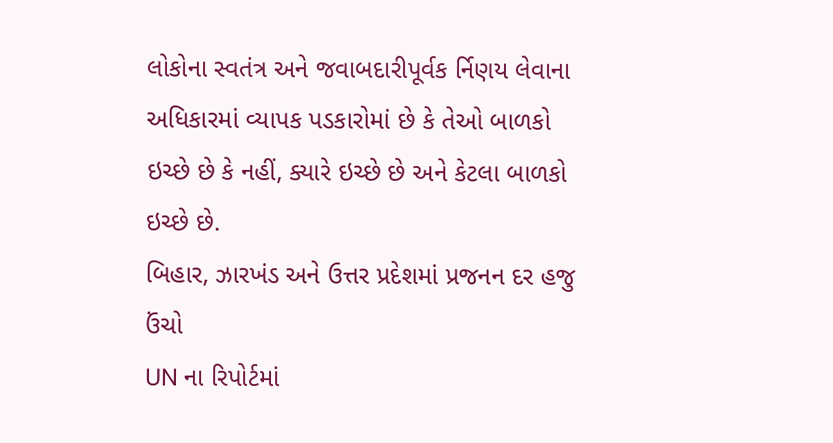લોકોના સ્વતંત્ર અને જવાબદારીપૂર્વક ર્નિણય લેવાના અધિકારમાં વ્યાપક પડકારોમાં છે કે તેઓ બાળકો ઇચ્છે છે કે નહીં, ક્યારે ઇચ્છે છે અને કેટલા બાળકો ઇચ્છે છે.
બિહાર, ઝારખંડ અને ઉત્તર પ્રદેશમાં પ્રજનન દર હજુ ઉંચો
UN ના રિપોર્ટમાં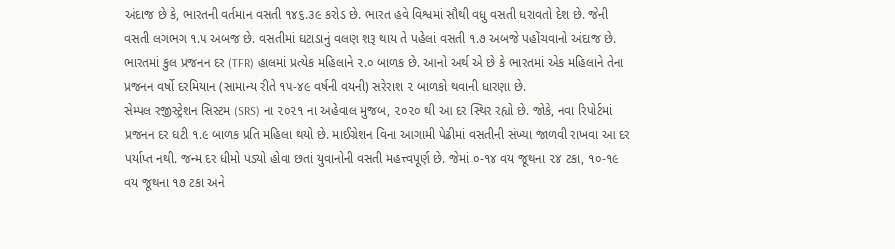અંદાજ છે કે, ભારતની વર્તમાન વસતી ૧૪૬.૩૯ કરોડ છે. ભારત હવે વિશ્વમાં સૌથી વધુ વસતી ધરાવતો દેશ છે. જેની વસતી લગભગ ૧.૫ અબજ છે. વસતીમાં ઘટાડાનું વલણ શરૂ થાય તે પહેલાં વસતી ૧.૭ અબજે પહોંચવાનો અંદાજ છે.
ભારતમાં કુલ પ્રજનન દર (TFR) હાલમાં પ્રત્યેક મહિલાને ૨.૦ બાળક છે. આનો અર્થ એ છે કે ભારતમાં એક મહિલાને તેના પ્રજનન વર્ષો દરમિયાન (સામાન્ય રીતે ૧૫-૪૯ વર્ષની વયની) સરેરાશ ૨ બાળકો થવાની ધારણા છે.
સેમ્પલ રજીસ્ટ્રેશન સિસ્ટમ (SRS) ના ૨૦૨૧ ના અહેવાલ મુજબ, ૨૦૨૦ થી આ દર સ્થિર રહ્યો છે. જોકે, નવા રિપોર્ટમાં પ્રજનન દર ઘટી ૧.૯ બાળક પ્રતિ મહિલા થયો છે. માઈગ્રેશન વિના આગામી પેઢીમાં વસતીની સંખ્યા જાળવી રાખવા આ દર પર્યાપ્ત નથી. જન્મ દર ધીમો પડ્યો હોવા છતાં યુવાનોની વસતી મહત્ત્વપૂર્ણ છે. જેમાં ૦-૧૪ વય જૂથના ૨૪ ટકા, ૧૦-૧૯ વય જૂથના ૧૭ ટકા અને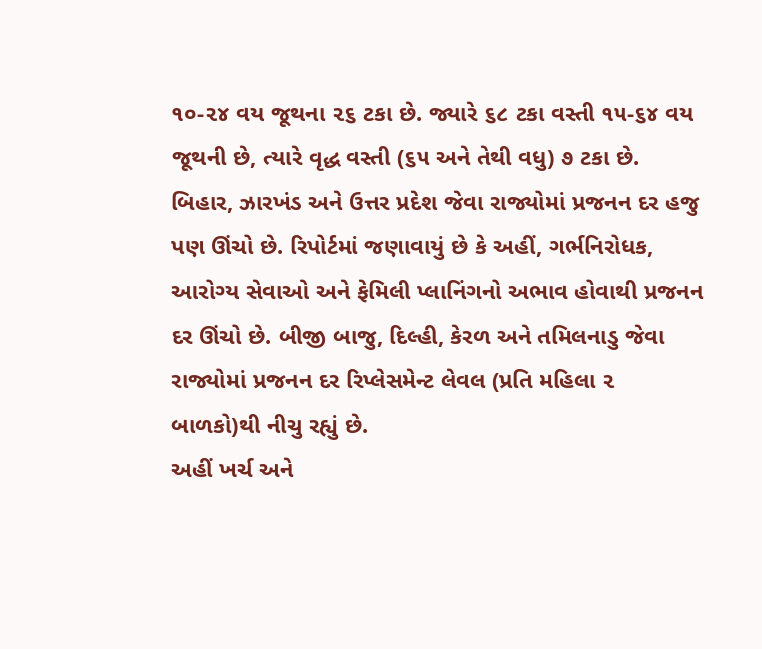૧૦-૨૪ વય જૂથના ૨૬ ટકા છે. જ્યારે ૬૮ ટકા વસ્તી ૧૫-૬૪ વય જૂથની છે, ત્યારે વૃદ્ધ વસ્તી (૬૫ અને તેથી વધુ) ૭ ટકા છે.
બિહાર, ઝારખંડ અને ઉત્તર પ્રદેશ જેવા રાજ્યોમાં પ્રજનન દર હજુ પણ ઊંચો છે. રિપોર્ટમાં જણાવાયું છે કે અહીં, ગર્ભનિરોધક, આરોગ્ય સેવાઓ અને ફેમિલી પ્લાનિંગનો અભાવ હોવાથી પ્રજનન દર ઊંચો છે. બીજી બાજુ, દિલ્હી, કેરળ અને તમિલનાડુ જેવા રાજ્યોમાં પ્રજનન દર રિપ્લેસમેન્ટ લેવલ (પ્રતિ મહિલા ૨ બાળકો)થી નીચુ રહ્યું છે.
અહીં ખર્ચ અને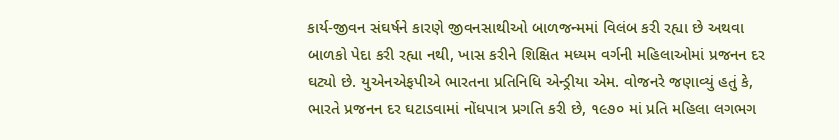કાર્ય-જીવન સંઘર્ષને કારણે જીવનસાથીઓ બાળજન્મમાં વિલંબ કરી રહ્યા છે અથવા બાળકો પેદા કરી રહ્યા નથી, ખાસ કરીને શિક્ષિત મધ્યમ વર્ગની મહિલાઓમાં પ્રજનન દર ઘટ્યો છે. યુએનએફપીએ ભારતના પ્રતિનિધિ એન્ડ્રીયા એમ. વોજનરે જણાવ્યું હતું કે, ભારતે પ્રજનન દર ઘટાડવામાં નોંધપાત્ર પ્રગતિ કરી છે, ૧૯૭૦ માં પ્રતિ મહિલા લગભગ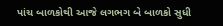પાંચ બાળકોથી આજે લગભગ બે બાળકો સુધી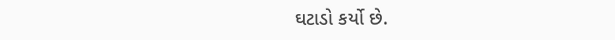ઘટાડો કર્યો છે.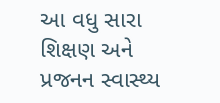આ વધુ સારા શિક્ષણ અને પ્રજનન સ્વાસ્થ્ય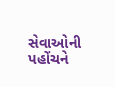સેવાઓની પહોંચને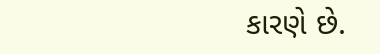કારણે છે.